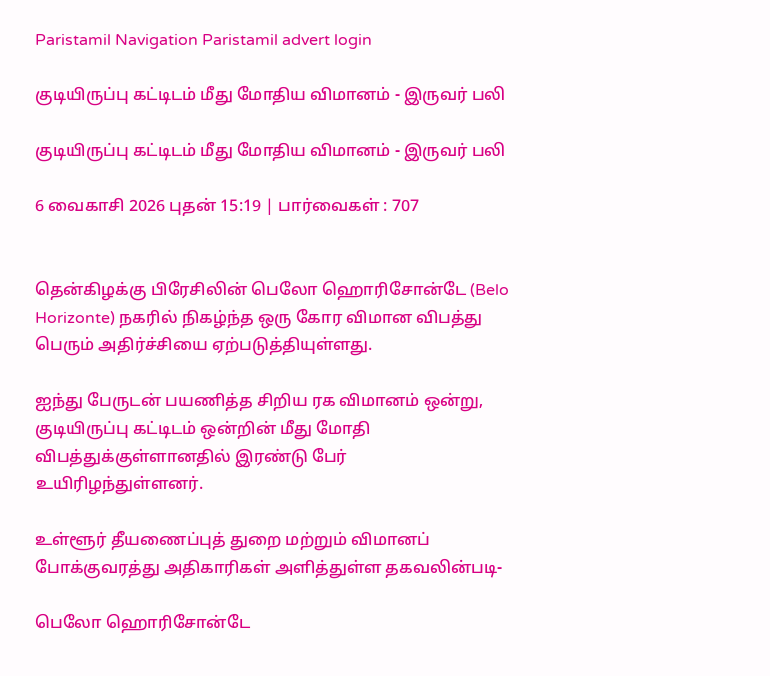Paristamil Navigation Paristamil advert login

குடியிருப்பு கட்டிடம் மீது மோதிய விமானம் - இருவர் பலி

குடியிருப்பு கட்டிடம் மீது மோதிய விமானம் - இருவர் பலி

6 வைகாசி 2026 புதன் 15:19 | பார்வைகள் : 707


தென்கிழக்கு பிரேசிலின் பெலோ ஹொரிசோன்டே (Belo Horizonte) நகரில் நிகழ்ந்த ஒரு கோர விமான விபத்து பெரும் அதிர்ச்சியை ஏற்படுத்தியுள்ளது.

ஐந்து பேருடன் பயணித்த சிறிய ரக விமானம் ஒன்று, குடியிருப்பு கட்டிடம் ஒன்றின் மீது மோதி விபத்துக்குள்ளானதில் இரண்டு பேர் உயிரிழந்துள்ளனர்.

உள்ளூர் தீயணைப்புத் துறை மற்றும் விமானப் போக்குவரத்து அதிகாரிகள் அளித்துள்ள தகவலின்படி-

பெலோ ஹொரிசோன்டே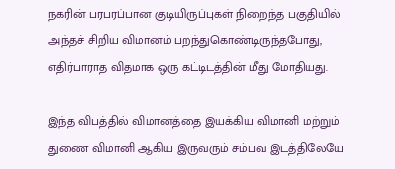நகரின் பரபரப்பான குடியிருப்புகள் நிறைந்த பகுதியில் அந்தச் சிறிய விமானம் பறந்துகொண்டிருந்தபோது, எதிர்பாராத விதமாக ஒரு கட்டிடத்தின் மீது மோதியது.

இந்த விபத்தில் விமானத்தை இயக்கிய விமானி மற்றும் துணை விமானி ஆகிய இருவரும் சம்பவ இடத்திலேயே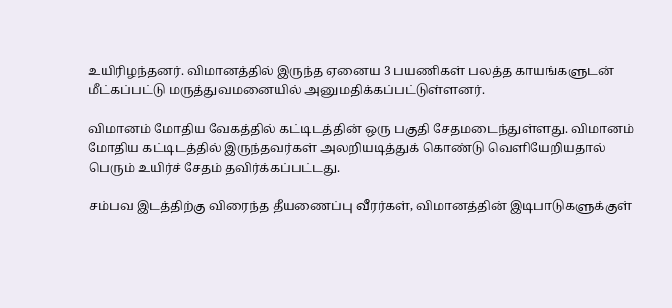உயிரிழந்தனர். விமானத்தில் இருந்த ஏனைய 3 பயணிகள் பலத்த காயங்களுடன் மீட்கப்பட்டு மருத்துவமனையில் அனுமதிக்கப்பட்டுள்ளனர்.

விமானம் மோதிய வேகத்தில் கட்டிடத்தின் ஒரு பகுதி சேதமடைந்துள்ளது. விமானம் மோதிய கட்டிடத்தில் இருந்தவர்கள் அலறியடித்துக் கொண்டு வெளியேறியதால் பெரும் உயிர்ச் சேதம் தவிர்க்கப்பட்டது.

சம்பவ இடத்திற்கு விரைந்த தீயணைப்பு வீரர்கள், விமானத்தின் இடிபாடுகளுக்குள்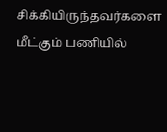சிக்கியிருந்தவர்களை மீட்கும் பணியில்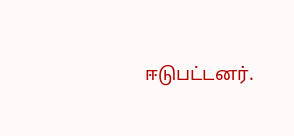ஈடுபட்டனர்.